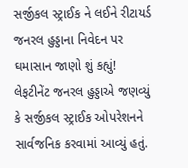સર્જીકલ સ્ટ્રાઈક ને લઈને રીટાયર્ડ જનરલ હુડ્ડાના નિવેદન પર ઘમાસાન જાણો શું કહ્યું!
લેફટીનેંટ જનરલ હુડ્ડાએ જણવ્યું કે સર્જીકલ સ્ટ્રાઈક ઓપરેશનને સાર્વજનિક કરવામાં આવ્યું હતું.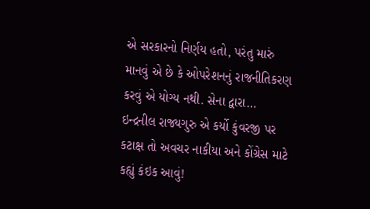એ સરકારનો નિર્ણય હતો, પરંતુ મારું માનવું એ છે કે ઓપરેશનનું રાજનીતિકરણ કરવું એ યોગ્ય નથી. સેના દ્વારા…
ઇન્દ્રનીલ રાજ્યગુરુ એ કર્યો કુંવરજી પર કટાક્ષ તો અવચર નાકીયા અને કોંગ્રેસ માટે કહ્યું કંઇક આવું!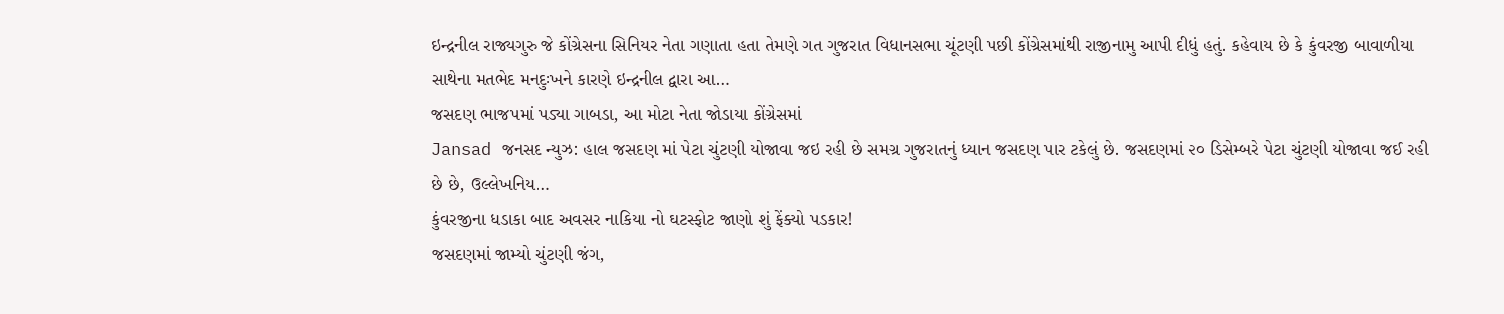ઇન્દ્રનીલ રાજ્યગુરુ જે કોંગ્રેસના સિનિયર નેતા ગણાતા હતા તેમણે ગત ગુજરાત વિધાનસભા ચૂંટણી પછી કોંગ્રેસમાંથી રાજીનામુ આપી દીધું હતું. કહેવાય છે કે કુંવરજી બાવાળીયા સાથેના મતભેદ મનદુઃખને કારણે ઇન્દ્રનીલ દ્વારા આ…
જસદણ ભાજપમાં પડ્યા ગાબડા, આ મોટા નેતા જોડાયા કોંગ્રેસમાં
Jansad જનસદ ન્યુઝ: હાલ જસદણ માં પેટા ચુંટણી યોજાવા જઇ રહી છે સમગ્ર ગુજરાતનું ધ્યાન જસદણ પાર ટકેલું છે. જસદણમાં ૨૦ ડિસેમ્બરે પેટા ચુંટણી યોજાવા જઈ રહી છે છે, ઉલ્લેખનિય…
કુંવરજીના ધડાકા બાદ અવસર નાકિયા નો ઘટસ્ફોટ જાણો શું ફેંક્યો પડકાર!
જસદણમાં જામ્યો ચુંટણી જંગ,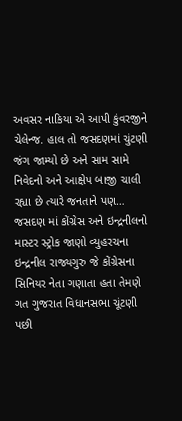અવસર નાકિયા એ આપી કુંવરજીને ચેલેન્જ. હાલ તો જસદણમાં ચુંટણી જંગ જામ્યો છે અને સામ સામે નિવેદનો અને આક્ષેપ બાજી ચાલી રહ્યા છે ત્યારે જનતાને પણ…
જસદણ માં કોંગ્રેસ અને ઇન્દ્રનીલનો માસ્ટર સ્ટ્રોક જાણો વ્યુહરચના
ઇન્દ્રનીલ રાજ્યગુરુ જે કોંગ્રેસના સિનિયર નેતા ગણાતા હતા તેમણે ગત ગુજરાત વિધાનસભા ચૂંટણી પછી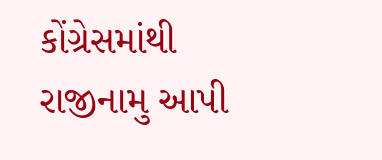કોંગ્રેસમાંથી રાજીનામુ આપી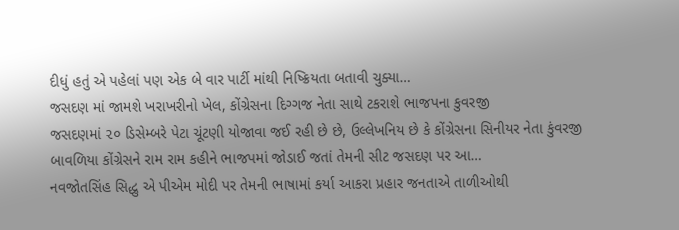દીધું હતું એ પહેલાં પણ એક બે વાર પાર્ટી માંથી નિષ્ક્રિયતા બતાવી ચુક્યા…
જસદણ માં જામશે ખરાખરીનો ખેલ, કોંગ્રેસના દિગ્ગજ નેતા સાથે ટકરાશે ભાજપના કુવરજી
જસદણમાં ૨૦ ડિસેમ્બરે પેટા ચૂંટણી યોજાવા જઈ રહી છે છે, ઉલ્લેખનિય છે કે કોંગ્રેસના સિનીયર નેતા કુંવરજી બાવળિયા કોંગ્રેસને રામ રામ કહીને ભાજપમાં જોડાઈ જતાં તેમની સીટ જસદણ પર આ…
નવજોતસિંહ સિદ્ધુ એ પીએમ મોદી પર તેમની ભાષામાં કર્યા આકરા પ્રહાર જનતાએ તાળીઓથી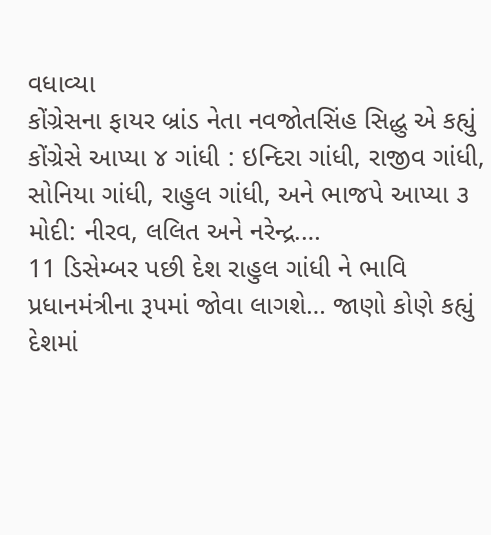વધાવ્યા
કોંગ્રેસના ફાયર બ્રાંડ નેતા નવજોતસિંહ સિદ્ધુ એ કહ્યું કોંગ્રેસે આપ્યા ૪ ગાંધી : ઇન્દિરા ગાંધી, રાજીવ ગાંધી, સોનિયા ગાંધી, રાહુલ ગાંધી, અને ભાજપે આપ્યા ૩ મોદી: નીરવ, લલિત અને નરેન્દ્ર.…
11 ડિસેમ્બર પછી દેશ રાહુલ ગાંધી ને ભાવિ પ્રધાનમંત્રીના રૂપમાં જોવા લાગશે… જાણો કોણે કહ્યું
દેશમાં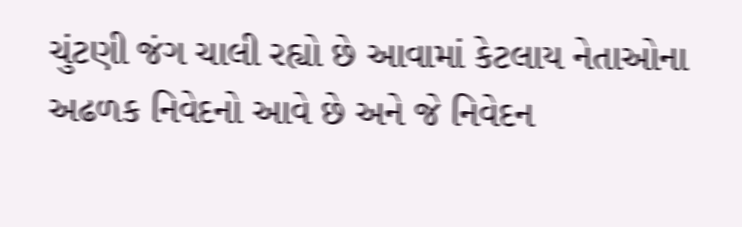ચુંટણી જંગ ચાલી રહ્યો છે આવામાં કેટલાય નેતાઓના અઢળક નિવેદનો આવે છે અને જે નિવેદન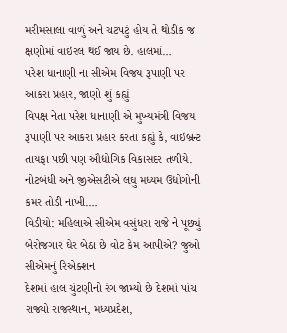મરીમસાલા વાળું અને ચટપટું હોય તે થોડીક જ ક્ષણોમાં વાઇરલ થઈ જાય છે. હાલમાં…
પરેશ ધાનાણી ના સીએમ વિજય રૂપાણી પર આકરા પ્રહાર, જાણો શું કહ્યું
વિપક્ષ નેતા પરેશ ધાનાણી એ મુખ્યમંત્રી વિજય રૂપાણી પર આકરા પ્રહાર કરતા કહ્યું કે, વાઇબ્રન્ટ તાયફા પછી પણ ઔદ્યોગિક વિકાસદર તળીયે. નોટબંધી અને જીએસટીએ લઘુ મધ્યમ ઉદ્યોગોની કમર તોડી નાખી.…
વિડીયો: મહિલાએ સીએમ વસુંધરા રાજે ને પૂછ્યું બેરોજગાર ઘેર બેઠા છે વોટ કેમ આપીએ? જુઓ સીએમનું રિએક્શન
દેશમાં હાલ ચુંટણીનો રંગ જામ્યો છે દેશમાં પાંચ રાજ્યો રાજસ્થાન, મધ્યપ્રદેશ,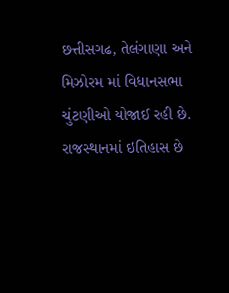છત્તીસગઢ, તેલંગાણા અને મિઝોરમ માં વિધાનસભા ચુંટણીઓ યોજાઈ રહી છે. રાજસ્થાનમાં ઇતિહાસ છે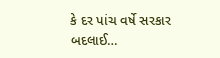કે દર પાંચ વર્ષે સરકાર બદલાઈ…